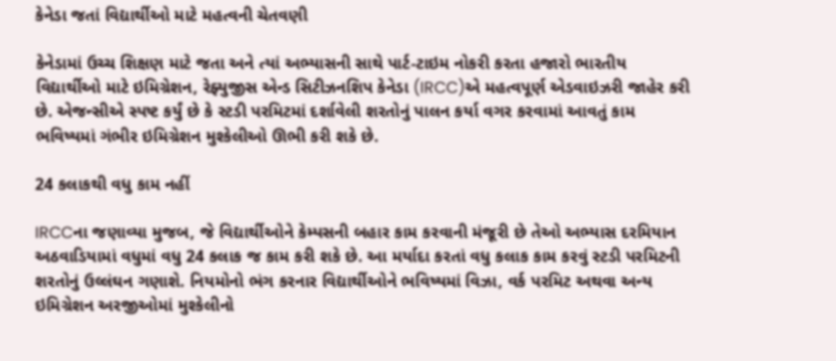કેનેડા જતાં વિદ્યાર્થીઓ માટે મહત્વની ચેતવણી

કેનેડામાં ઉચ્ચ શિક્ષણ માટે જતા અને ત્યાં અભ્યાસની સાથે પાર્ટ-ટાઇમ નોકરી કરતા હજારો ભારતીય વિદ્યાર્થીઓ માટે ઇમિગ્રેશન, રેફ્યુજીસ એન્ડ સિટીઝનશિપ કેનેડા (IRCC)એ મહત્વપૂર્ણ એડવાઇઝરી જાહેર કરી છે. એજન્સીએ સ્પષ્ટ કર્યું છે કે સ્ટડી પરમિટમાં દર્શાવેલી શરતોનું પાલન કર્યા વગર કરવામાં આવતું કામ ભવિષ્યમાં ગંભીર ઇમિગ્રેશન મુશ્કેલીઓ ઊભી કરી શકે છે.

24 કલાકથી વધુ કામ નહીં

IRCCના જણાવ્યા મુજબ, જે વિદ્યાર્થીઓને કેમ્પસની બહાર કામ કરવાની મંજૂરી છે તેઓ અભ્યાસ દરમિયાન અઠવાડિયામાં વધુમાં વધુ 24 કલાક જ કામ કરી શકે છે. આ મર્યાદા કરતાં વધુ કલાક કામ કરવું સ્ટડી પરમિટની શરતોનું ઉલ્લંઘન ગણાશે. નિયમોનો ભંગ કરનાર વિદ્યાર્થીઓને ભવિષ્યમાં વિઝા, વર્ક પરમિટ અથવા અન્ય ઇમિગ્રેશન અરજીઓમાં મુશ્કેલીનો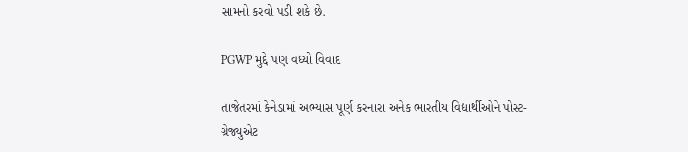સામનો કરવો પડી શકે છે.

PGWP મુદ્દે પણ વધ્યો વિવાદ

તાજેતરમાં કેનેડામાં અભ્યાસ પૂર્ણ કરનારા અનેક ભારતીય વિદ્યાર્થીઓને પોસ્ટ-ગ્રેજ્યુએટ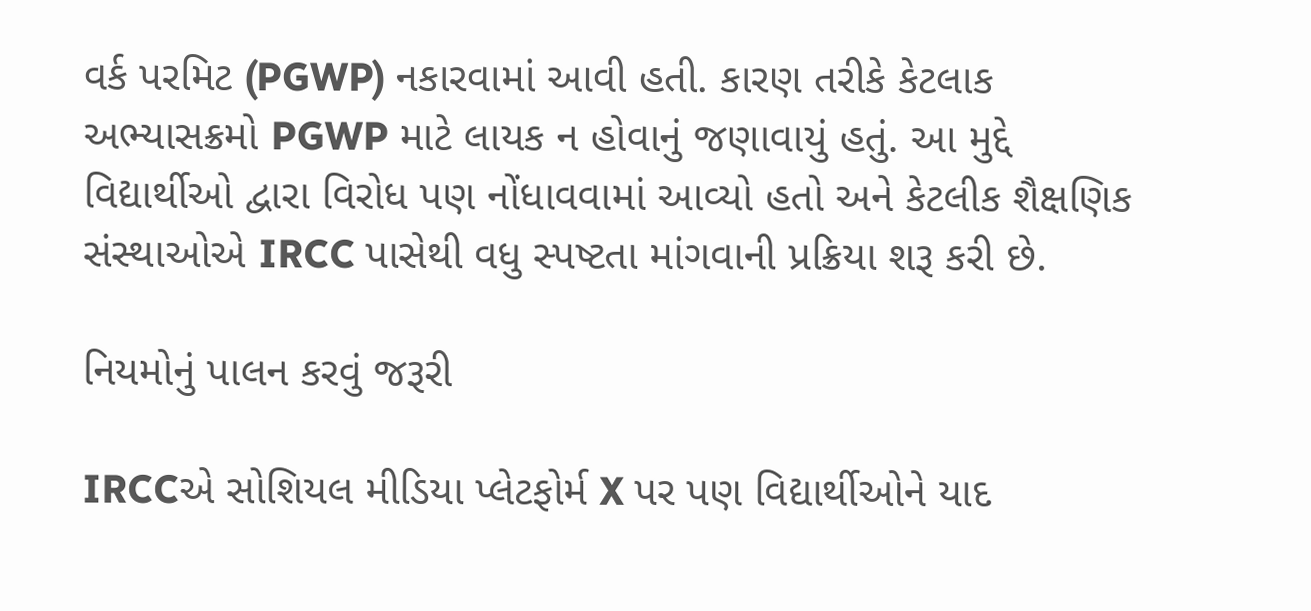વર્ક પરમિટ (PGWP) નકારવામાં આવી હતી. કારણ તરીકે કેટલાક અભ્યાસક્રમો PGWP માટે લાયક ન હોવાનું જણાવાયું હતું. આ મુદ્દે વિદ્યાર્થીઓ દ્વારા વિરોધ પણ નોંધાવવામાં આવ્યો હતો અને કેટલીક શૈક્ષણિક સંસ્થાઓએ IRCC પાસેથી વધુ સ્પષ્ટતા માંગવાની પ્રક્રિયા શરૂ કરી છે.

નિયમોનું પાલન કરવું જરૂરી

IRCCએ સોશિયલ મીડિયા પ્લેટફોર્મ X પર પણ વિદ્યાર્થીઓને યાદ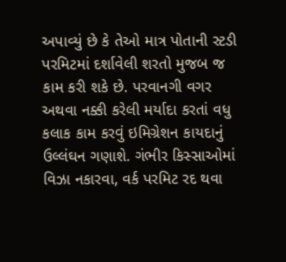અપાવ્યું છે કે તેઓ માત્ર પોતાની સ્ટડી પરમિટમાં દર્શાવેલી શરતો મુજબ જ કામ કરી શકે છે. પરવાનગી વગર અથવા નક્કી કરેલી મર્યાદા કરતાં વધુ કલાક કામ કરવું ઇમિગ્રેશન કાયદાનું ઉલ્લંઘન ગણાશે. ગંભીર કિસ્સાઓમાં વિઝા નકારવા, વર્ક પરમિટ રદ થવા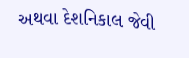અથવા દેશનિકાલ જેવી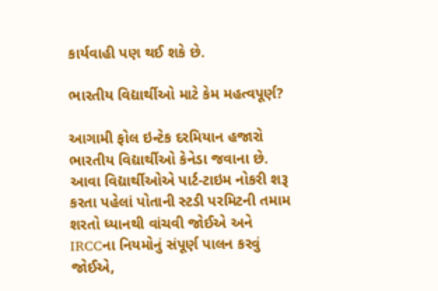કાર્યવાહી પણ થઈ શકે છે.

ભારતીય વિદ્યાર્થીઓ માટે કેમ મહત્વપૂર્ણ?

આગામી ફોલ ઇન્ટેક દરમિયાન હજારો ભારતીય વિદ્યાર્થીઓ કેનેડા જવાના છે. આવા વિદ્યાર્થીઓએ પાર્ટ-ટાઇમ નોકરી શરૂ કરતા પહેલાં પોતાની સ્ટડી પરમિટની તમામ શરતો ધ્યાનથી વાંચવી જોઈએ અને IRCCના નિયમોનું સંપૂર્ણ પાલન કરવું જોઈએ,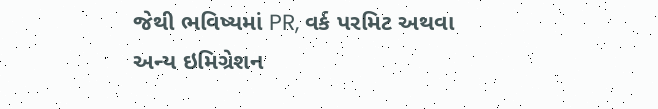જેથી ભવિષ્યમાં PR, વર્ક પરમિટ અથવા અન્ય ઇમિગ્રેશન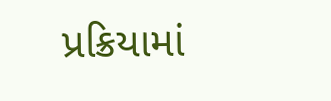પ્રક્રિયામાં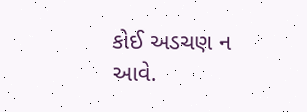કોઈ અડચણ ન આવે.